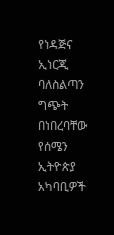የነዳጅና ኢነርጂ ባለስልጣን ግጭት በነበረባቸው የሰሜን ኢትዮጵያ አካባቢዎች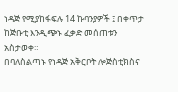ነዳጅ የሚያከፋፍሉ 14 ኩባንያዎች ፤ በቀጥታ ከጅቡቲ እንዲጭኑ ፈቃድ መሰጠቱን አስታወቀ።
በባለስልጣኑ የነዳጅ አቅርቦት ሎጅስቲክስና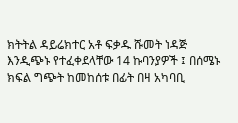ክትትል ዳይሬክተር አቶ ፍቃዱ ሹመት ነዳጅ እንዲጭኑ የተፈቀደላቸው 14 ኩባንያዎች ፤ በሰሜኑ ክፍል ግጭት ከመከሰቱ በፊት በዛ አካባቢ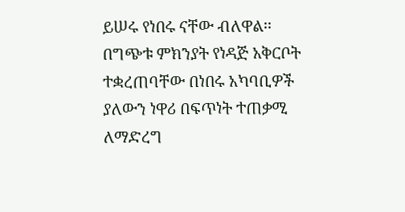ይሠሩ የነበሩ ናቸው ብለዋል፡፡
በግጭቱ ምክንያት የነዳጅ አቅርቦት ተቋረጠባቸው በነበሩ አካባቢዎች ያለውን ነዋሪ በፍጥነት ተጠቃሚ ለማድረግ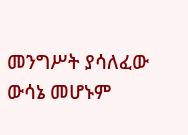መንግሥት ያሳለፈው ውሳኔ መሆኑም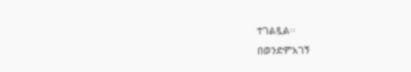ተገልጿል፡፡
በወንድምአገኝ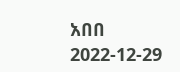አበበ
2022-12-29